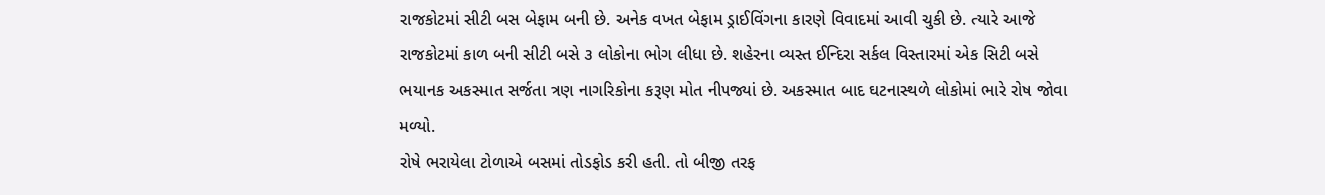રાજકોટમાં સીટી બસ બેફામ બની છે. અનેક વખત બેફામ ડ્રાઈવિંગના કારણે વિવાદમાં આવી ચુકી છે. ત્યારે આજે રાજકોટમાં કાળ બની સીટી બસે ૩ લોકોના ભોગ લીધા છે. શહેરના વ્યસ્ત ઈન્દિરા સર્કલ વિસ્તારમાં એક સિટી બસે ભયાનક અકસ્માત સર્જતા ત્રણ નાગરિકોના કરૂણ મોત નીપજ્યાં છે. અકસ્માત બાદ ઘટનાસ્થળે લોકોમાં ભારે રોષ જોવા મળ્યો.
રોષે ભરાયેલા ટોળાએ બસમાં તોડફોડ કરી હતી. તો બીજી તરફ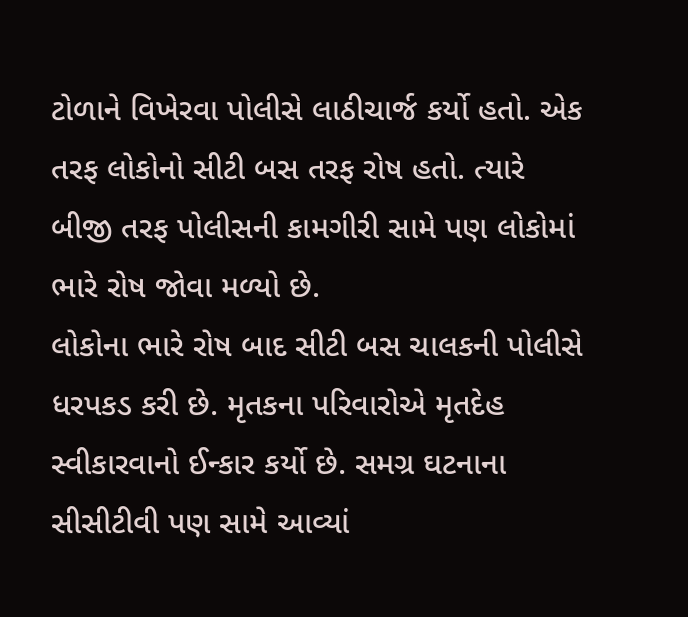ટોળાને વિખેરવા પોલીસે લાઠીચાર્જ કર્યો હતો. એક તરફ લોકોનો સીટી બસ તરફ રોષ હતો. ત્યારે બીજી તરફ પોલીસની કામગીરી સામે પણ લોકોમાં ભારે રોષ જોવા મળ્યો છે.
લોકોના ભારે રોષ બાદ સીટી બસ ચાલકની પોલીસે ધરપકડ કરી છે. મૃતકના પરિવારોએ મૃતદેહ સ્વીકારવાનો ઈન્કાર કર્યો છે. સમગ્ર ઘટનાના સીસીટીવી પણ સામે આવ્યાં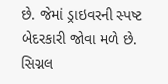છે. જેમાં ડ્રાઇવરની સ્પષ્ટ બેદરકારી જોવા મળે છે. સિગ્નલ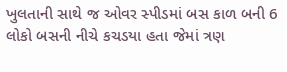ખુલતાની સાથે જ ઓવર સ્પીડમાં બસ કાળ બની 6 લોકો બસની નીચે કચડયા હતા જેમાં ત્રણ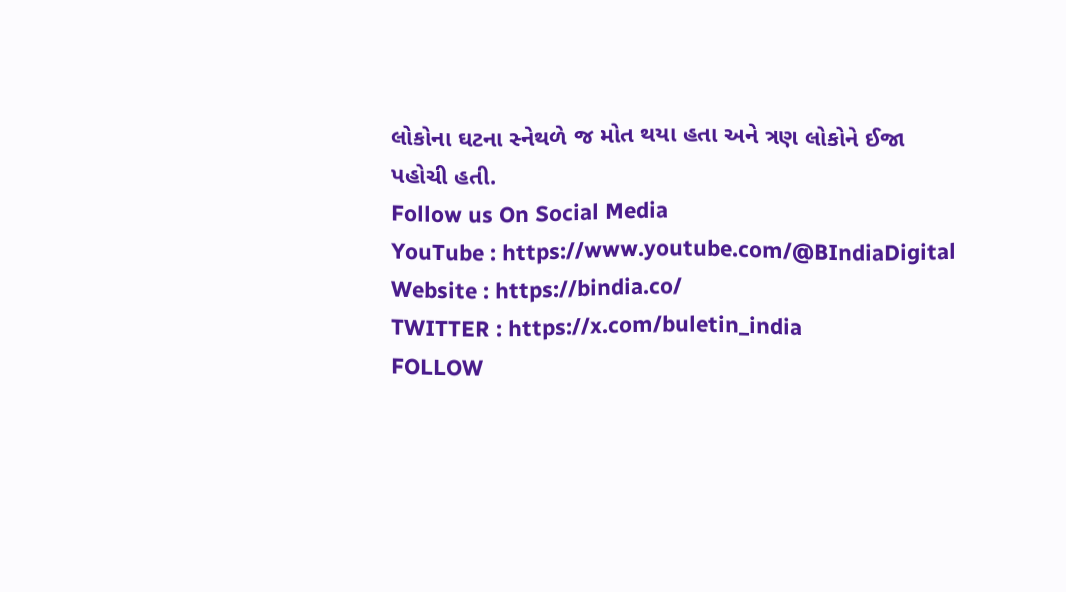લોકોના ઘટના સ્નેથળે જ મોત થયા હતા અને ત્રણ લોકોને ઈજા પહોચી હતી.
Follow us On Social Media
YouTube : https://www.youtube.com/@BIndiaDigital
Website : https://bindia.co/
TWITTER : https://x.com/buletin_india
FOLLOW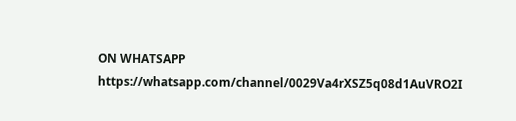ON WHATSAPP https://whatsapp.com/channel/0029Va4rXSZ5q08d1AuVRO2I